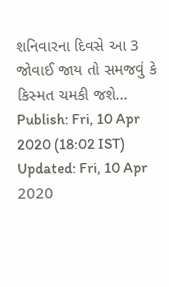શનિવારના દિવસે આ 3 જોવાઈ જાય તો સમજવું કે કિસ્મત ચમકી જશે...
Publish: Fri, 10 Apr 2020 (18:02 IST)
Updated: Fri, 10 Apr 2020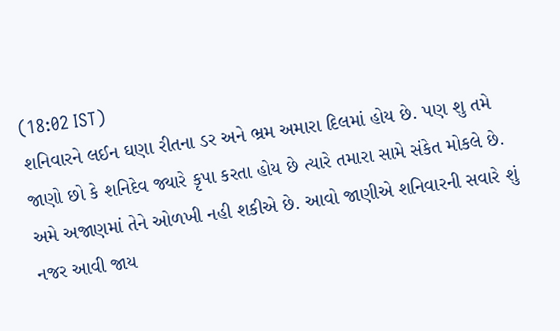(18:02 IST)
શનિવારને લઈન ઘણા રીતના ડર અને ભ્રમ અમારા દિલમાં હોય છે. પણ શુ તમે જાણો છો કે શનિદેવ જ્યારે કૃપા કરતા હોય છે ત્યારે તમારા સામે સંકેત મોકલે છે. અમે અજાણમાં તેને ઓળખી નહી શકીએ છે. આવો જાણીએ શનિવારની સવારે શું નજર આવી જાય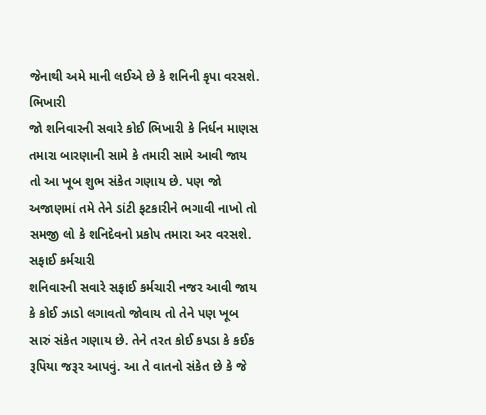જેનાથી અમે માની લઈએ છે કે શનિની કૃપા વરસશે.
ભિખારી
જો શનિવારની સવારે કોઈ ભિખારી કે નિર્ધન માણસ તમારા બારણાની સામે કે તમારી સામે આવી જાય તો આ ખૂબ શુભ સંકેત ગણાય છે. પણ જો અજાણમાં તમે તેને ડાંટી ફટકારીને ભગાવી નાખો તો સમજી લો કે શનિદેવનો પ્રકોપ તમારા અર વરસશે.
સફાઈ કર્મચારી
શનિવારની સવારે સફાઈ કર્મચારી નજર આવી જાય કે કોઈ ઝાડો લગાવતો જોવાય તો તેને પણ ખૂબ સારું સંકેત ગણાય છે. તેને તરત કોઈ કપડા કે કઈક રૂપિયા જરૂર આપવું. આ તે વાતનો સંકેત છે કે જે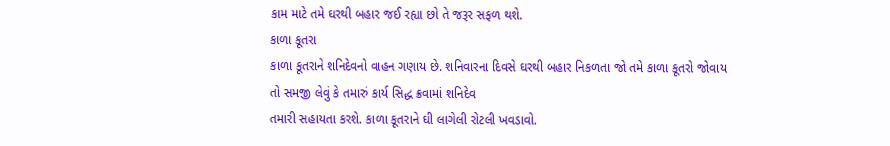કામ માટે તમે ઘરથી બહાર જઈ રહ્યા છો તે જરૂર સફળ થશે.
કાળા કૂતરા
કાળા કૂતરાને શનિદેવનો વાહન ગણાય છે. શનિવારના દિવસે ઘરથી બહાર નિકળતા જો તમે કાળા કૂતરો જોવાય તો સમજી લેવું કે તમારું કાર્ય સિદ્ધ ક્રવામાં શનિદેવ
તમારી સહાયતા કરશે. કાળા કૂતરાને ઘી લાગેલી રોટલી ખવડાવો.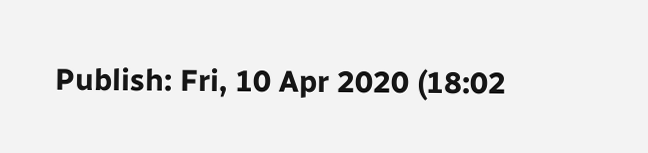Publish: Fri, 10 Apr 2020 (18:02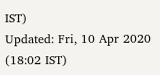IST)
Updated: Fri, 10 Apr 2020 (18:02 IST)